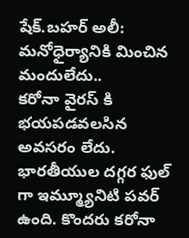షేక్.బహర్ అలీ: మనోధైర్యానికి మించిన మందులేదు..
కరోనా వైరస్ కి భయపడవలసిన అవసరం లేదు. భారతీయుల దగ్గర ఫుల్ గా ఇమ్మ్యూనిటి పవర్ ఉంది. కొందరు కరోనా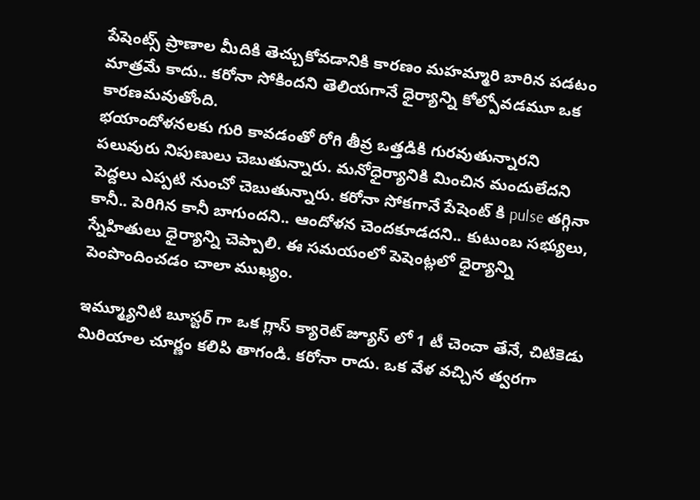పేషెంట్స్ ప్రాణాల మీదికి తెచ్చుకోవడానికి కారణం మహమ్మారి బారిన పడటం మాత్రమే కాదు.. కరోనా సోకిందని తెలియగానే ధైర్యాన్ని కోల్పోవడమూ ఒక కారణమవుతోంది.
భయాందోళనలకు గురి కావడంతో రోగి తీవ్ర ఒత్తడికి గురవుతున్నారని పలువురు నిపుణులు చెబుతున్నారు. మనోధైర్యానికి మించిన మందులేదని పెద్దలు ఎప్పటి నుంచో చెబుతున్నారు. కరోనా సోకగానే పేషెంట్ కి pulse తగ్గినా కానీ.. పెరిగిన కానీ బాగుందని.. ఆందోళన చెందకూడదని.. కుటుంబ సభ్యులు, స్నేహితులు ధైర్యాన్ని చెప్పాలి. ఈ సమయంలో పెషెంట్లలో ధైర్యాన్ని పెంపొందించడం చాలా ముఖ్యం.

ఇమ్మ్యూనిటి బూస్టర్ గా ఒక గ్లాస్ క్యారెట్ జ్యూస్ లో 1 టీ చెంచా తేనే, చిటికెడు మిరియాల చూర్ణం కలిపి తాగండి. కరోనా రాదు. ఒక వేళ వచ్చిన త్వరగా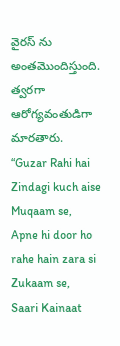వైరస్ ను అంతమొందిస్తుంది. త్వరగా ఆరోగ్యవంతుడిగా మారతారు.
“Guzar Rahi hai Zindagi kuch aise Muqaam se,
Apne hi door ho rahe hain zara si Zukaam se,
Saari Kainaat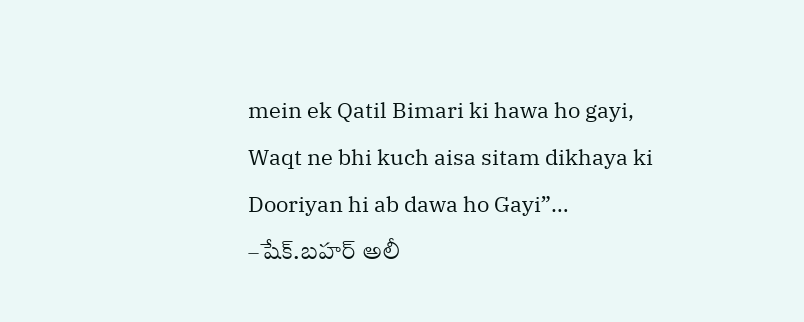mein ek Qatil Bimari ki hawa ho gayi,
Waqt ne bhi kuch aisa sitam dikhaya ki
Dooriyan hi ab dawa ho Gayi”…
–షేక్.బహర్ అలీ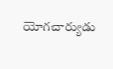యోగచార్యుడు